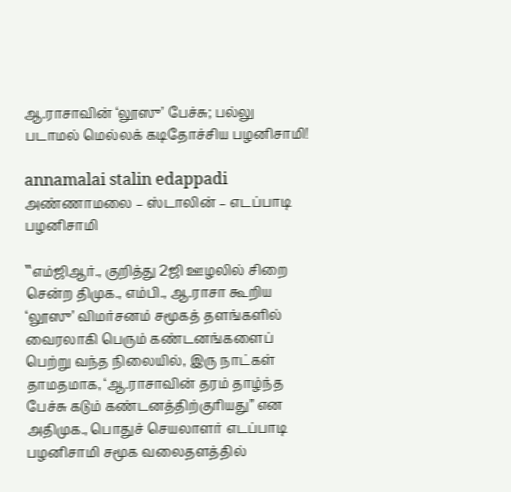ஆ.ராசாவின் ‘லூஸு’ பேச்சு; பல்லு படாமல் மெல்லக் கடிதோச்சிய பழனிசாமி!

annamalai stalin edappadi
அண்ணாமலை – ஸ்டாலின் – எடப்பாடி பழனிசாமி

‛‛எம்ஜிஆர்., குறித்து 2ஜி ஊழலில் சிறை சென்ற திமுக., எம்பி., ஆ.ராசா கூறிய ‘லூஸு’ விமர்சனம் சமூகத் தளங்களில் வைரலாகி பெரும் கண்டனங்களைப் பெற்று வந்த நிலையில், இரு நாட்கள் தாமதமாக, ‘ஆ.ராசாவின் தரம் தாழ்ந்த பேச்சு கடும் கண்டனத்திற்குரியது” என அதிமுக., பொதுச் செயலாளர் எடப்பாடி பழனிசாமி சமூக வலைதளத்தில்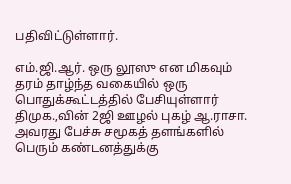பதிவிட்டுள்ளார்.

எம்.ஜி.ஆர். ஒரு லூஸு என மிகவும் தரம் தாழ்ந்த வகையில் ஒரு பொதுக்கூட்டத்தில் பேசியுள்ளார் திமுக.,வின் 2ஜி ஊழல் புகழ் ஆ.ராசா. அவரது பேச்சு சமூகத் தளங்களில் பெரும் கண்டனத்துக்கு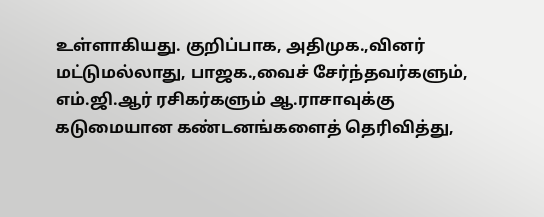உள்ளாகியது. குறிப்பாக, அதிமுக.,வினர் மட்டுமல்லாது, பாஜக.,வைச் சேர்ந்தவர்களும், எம்.ஜி.ஆர் ரசிகர்களும் ஆ.ராசாவுக்கு கடுமையான கண்டனங்களைத் தெரிவித்து,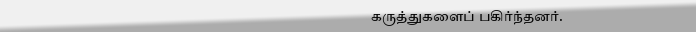கருத்துகளைப் பகிர்ந்தனர்.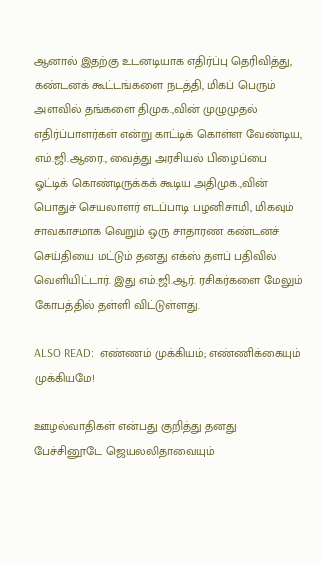ஆனால் இதற்கு உடனடியாக எதிர்ப்பு தெரிவித்து, கண்டனக் கூட்டங்களை நடத்தி, மிகப் பெரும் அளவில் தங்களை திமுக.,வின் முழுமுதல் எதிர்ப்பாளர்கள் என்று காட்டிக் கொள்ள வேண்டிய, எம்.ஜி.ஆரை., வைத்து அரசியல் பிழைப்பை ஓட்டிக் கொண்டிருக்கக் கூடிய அதிமுக.,வின் பொதுச் செயலாளர் எடப்பாடி பழனிசாமி, மிகவும் சாவகாசமாக வெறும் ஒரு சாதாரண கண்டனச் செய்தியை மட்டும் தனது எக்ஸ் தளப் பதிவில் வெளியிட்டார். இது எம்.ஜி.ஆர். ரசிகர்களை மேலும் கோபத்தில் தள்ளி விட்டுள்ளது.

ALSO READ:  எண்ணம் முக்கியம்; எண்ணிக்கையும் முக்கியமே!

ஊழல்வாதிகள் என்பது குறித்து தனது பேச்சினூடே ஜெயலலிதாவையும்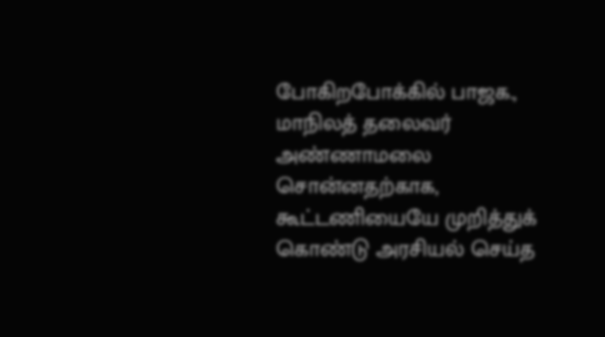போகிறபோக்கில் பாஜக., மாநிலத் தலைவர் அண்ணாமலை சொன்னதற்காக, கூட்டணியையே முறித்துக் கொண்டு அரசியல் செய்த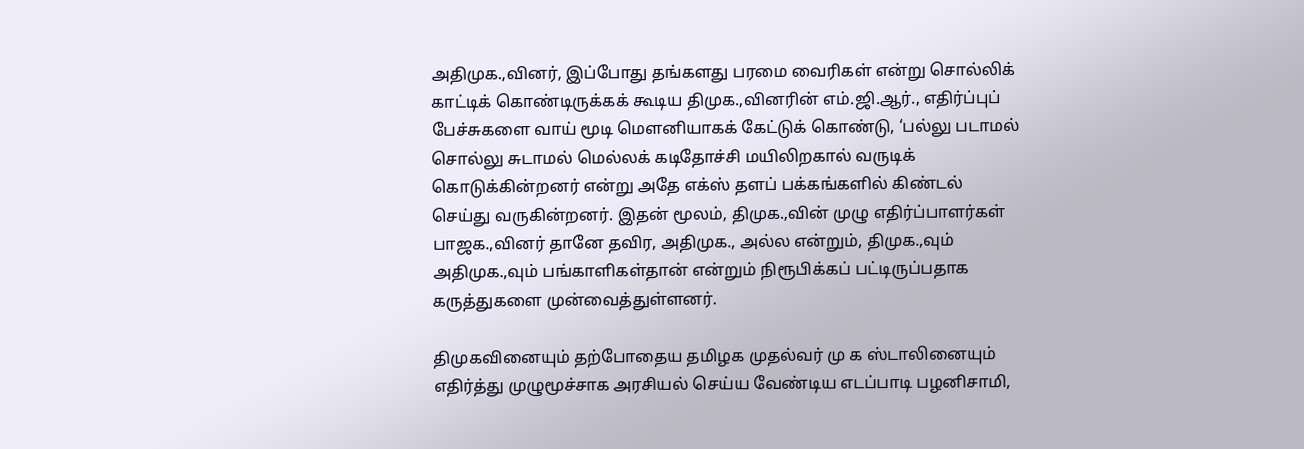அதிமுக.,வினர், இப்போது தங்களது பரமை வைரிகள் என்று சொல்லிக் காட்டிக் கொண்டிருக்கக் கூடிய திமுக.,வினரின் எம்.ஜி.ஆர்., எதிர்ப்புப் பேச்சுகளை வாய் மூடி மௌனியாகக் கேட்டுக் கொண்டு, ‘பல்லு படாமல் சொல்லு சுடாமல் மெல்லக் கடிதோச்சி மயிலிறகால் வருடிக் கொடுக்கின்றனர் என்று அதே எக்ஸ் தளப் பக்கங்களில் கிண்டல் செய்து வருகின்றனர். இதன் மூலம், திமுக.,வின் முழு எதிர்ப்பாளர்கள் பாஜக.,வினர் தானே தவிர, அதிமுக., அல்ல என்றும், திமுக.,வும் அதிமுக.,வும் பங்காளிகள்தான் என்றும் நிரூபிக்கப் பட்டிருப்பதாக கருத்துகளை முன்வைத்துள்ளனர்.

திமுகவினையும் தற்போதைய தமிழக முதல்வர் மு க ஸ்டாலினையும் எதிர்த்து முழுமூச்சாக அரசியல் செய்ய வேண்டிய எடப்பாடி பழனிசாமி,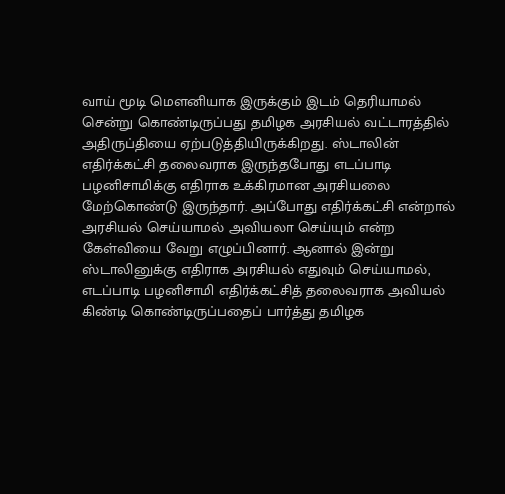வாய் மூடி மௌனியாக இருக்கும் இடம் தெரியாமல் சென்று கொண்டிருப்பது தமிழக அரசியல் வட்டாரத்தில் அதிருப்தியை ஏற்படுத்தியிருக்கிறது. ஸ்டாலின் எதிர்க்கட்சி தலைவராக இருந்தபோது எடப்பாடி பழனிசாமிக்கு எதிராக உக்கிரமான அரசியலை மேற்கொண்டு இருந்தார். அப்போது எதிர்க்கட்சி என்றால் அரசியல் செய்யாமல் அவியலா செய்யும் என்ற கேள்வியை வேறு எழுப்பினார். ஆனால் இன்று ஸ்டாலினுக்கு எதிராக அரசியல் எதுவும் செய்யாமல், எடப்பாடி பழனிசாமி எதிர்க்கட்சித் தலைவராக அவியல் கிண்டி கொண்டிருப்பதைப் பார்த்து தமிழக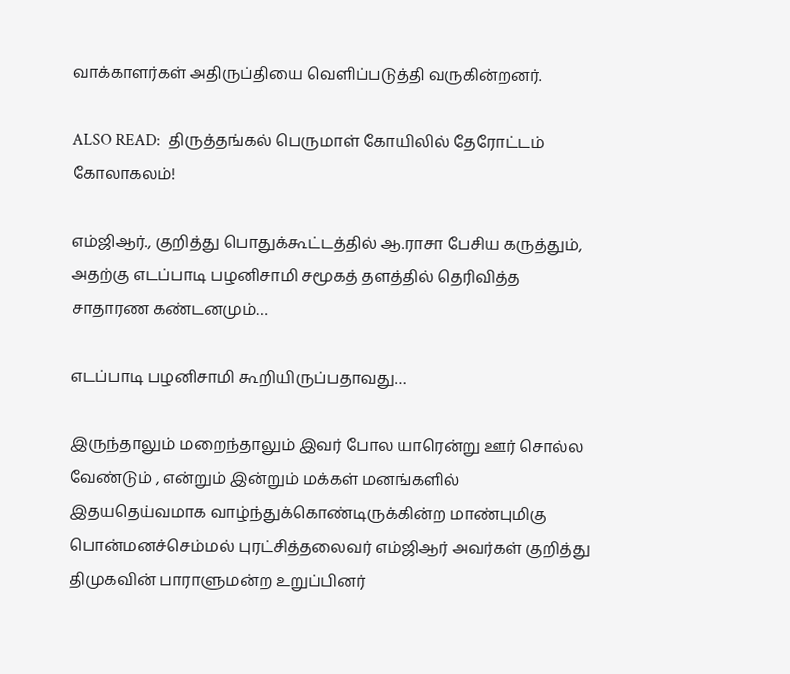வாக்காளர்கள் அதிருப்தியை வெளிப்படுத்தி வருகின்றனர்.

ALSO READ:  திருத்தங்கல் பெருமாள் கோயிலில் தேரோட்டம் கோலாகலம்!

எம்ஜிஆர்., குறித்து பொதுக்கூட்டத்தில் ஆ.ராசா பேசிய கருத்தும், அதற்கு எடப்பாடி பழனிசாமி சமூகத் தளத்தில் தெரிவித்த சாதாரண கண்டனமும்…

எடப்பாடி பழனிசாமி கூறியிருப்பதாவது…

இருந்தாலும் மறைந்தாலும் இவர் போல யாரென்று ஊர் சொல்ல வேண்டும் , என்றும் இன்றும் மக்கள் மனங்களில் இதயதெய்வமாக வாழ்ந்துக்கொண்டிருக்கின்ற மாண்புமிகு பொன்மனச்செம்மல் புரட்சித்தலைவர் எம்ஜிஆர் அவர்கள் குறித்து திமுகவின் பாராளுமன்ற உறுப்பினர்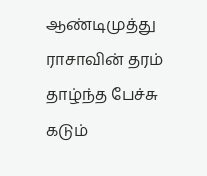ஆண்டிமுத்து ராசாவின் தரம் தாழ்ந்த பேச்சு கடும்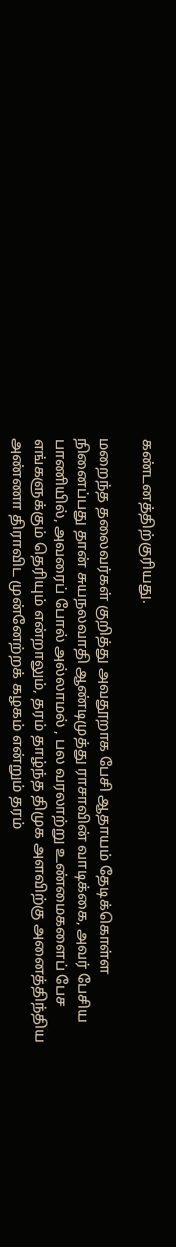கண்டனத்திற்குரியது.

மறைந்த தலைவர்கள் குறித்து அவதூறாக பேசி ஆதாயம் தேடிக்கொள்ள நினைப்பது தான் சுயநலவாதி ஆண்டிமுத்து ராசாவின் வாடிக்கை, அவர் பேசிய பாணியில், அவரைப் போல் அல்லாமல் , பல வரலாற்று உண்மைகளைப் பேச எங்களுக்கும் தெரியும் என்றாலும், தரம் தாழ்ந்த திமுக அளவிற்கு அனைத்திந்திய அண்ணா திராவிட முன்னேற்றக் கழகம் என்றும் தரம்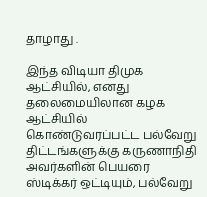தாழாது .

இந்த விடியா திமுக ஆட்சியில், எனது தலைமையிலான கழக ஆட்சியில் கொண்டுவரப்பட்ட பல்வேறு திட்டங்களுக்கு கருணாநிதி அவர்களின் பெயரை ஸ்டிக்கர் ஒட்டியும், பல்வேறு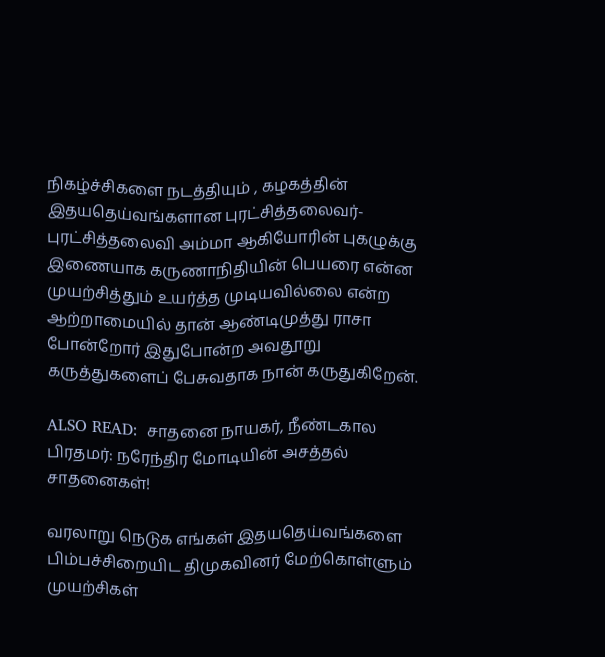நிகழ்ச்சிகளை நடத்தியும் , கழகத்தின் இதயதெய்வங்களான புரட்சித்தலைவர்- புரட்சித்தலைவி அம்மா ஆகியோரின் புகழுக்கு இணையாக கருணாநிதியின் பெயரை என்ன முயற்சித்தும் உயர்த்த முடியவில்லை என்ற ஆற்றாமையில் தான் ஆண்டிமுத்து ராசா போன்றோர் இதுபோன்ற அவதூறு கருத்துகளைப் பேசுவதாக நான் கருதுகிறேன்.

ALSO READ:  சாதனை நாயகர், நீண்டகால பிரதமர்: நரேந்திர மோடியின் அசத்தல் சாதனைகள்!

வரலாறு நெடுக எங்கள் இதயதெய்வங்களை பிம்பச்சிறையிட திமுகவினர் மேற்கொள்ளும் முயற்சிகள்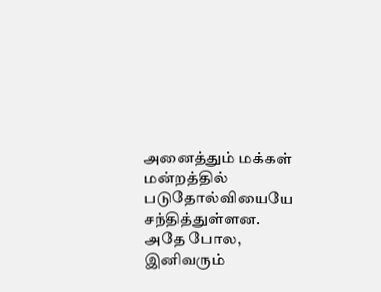அனைத்தும் மக்கள் மன்றத்தில் படுதோல்வியையே சந்தித்துள்ளன. அதே போல, இனிவரும்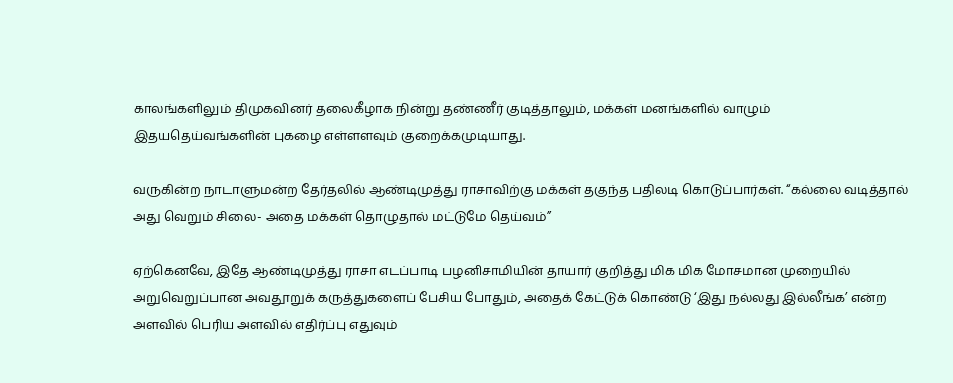காலங்களிலும் திமுகவினர் தலைகீழாக நின்று தண்ணீர் குடித்தாலும், மக்கள் மனங்களில் வாழும் இதயதெய்வங்களின் புகழை எள்ளளவும் குறைக்கமுடியாது.

வருகின்ற நாடாளுமன்ற தேர்தலில் ஆண்டிமுத்து ராசாவிற்கு மக்கள் தகுந்த பதிலடி கொடுப்பார்கள். “கல்லை வடித்தால் அது வெறும் சிலை- அதை மக்கள் தொழுதால் மட்டுமே தெய்வம்”

ஏற்கெனவே, இதே ஆண்டிமுத்து ராசா எடப்பாடி பழனிசாமியின் தாயார் குறித்து மிக மிக மோசமான முறையில் அறுவெறுப்பான அவதூறுக் கருத்துகளைப் பேசிய போதும், அதைக் கேட்டுக் கொண்டு ‘இது நல்லது இல்லீங்க’ என்ற அளவில் பெரிய அளவில் எதிர்ப்பு எதுவும்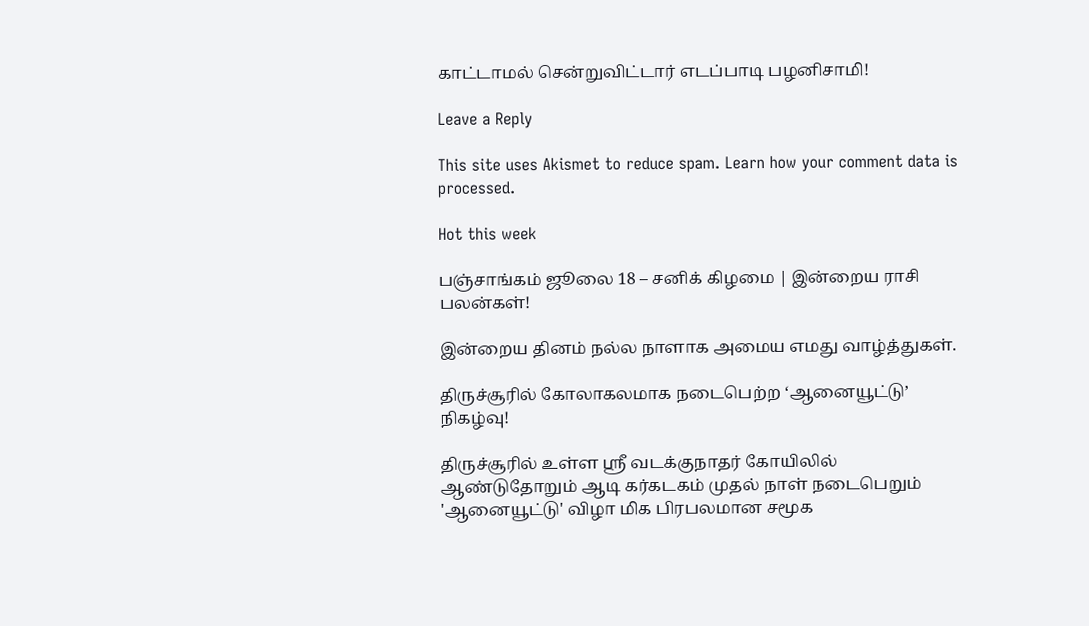காட்டாமல் சென்றுவிட்டார் எடப்பாடி பழனிசாமி!

Leave a Reply

This site uses Akismet to reduce spam. Learn how your comment data is processed.

Hot this week

பஞ்சாங்கம் ஜூலை 18 – சனிக் கிழமை | இன்றைய ராசி பலன்கள்!

இன்றைய தினம் நல்ல நாளாக அமைய எமது வாழ்த்துகள்.

திருச்சூரில் கோலாகலமாக நடைபெற்ற ‘ஆனையூட்டு’ நிகழ்வு!

திருச்சூரில் உள்ள ஸ்ரீ வடக்குநாதர் கோயிலில் ஆண்டுதோறும் ஆடி கர்கடகம் முதல் நாள் நடைபெறும் 'ஆனையூட்டு' விழா மிக பிரபலமான சமூக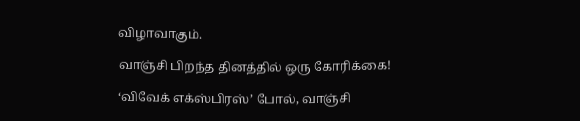விழாவாகும்.

வாஞ்சி பிறந்த தினத்தில் ஒரு கோரிக்கை!

‘விவேக் எக்ஸ்பிரஸ்’ போல், வாஞ்சி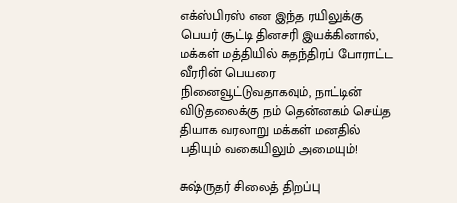எக்ஸ்பிரஸ் என இந்த ரயிலுக்கு பெயர் சூட்டி தினசரி இயக்கினால், மக்கள் மத்தியில் சுதந்திரப் போராட்ட வீரரின் பெயரை நினைவூட்டுவதாகவும், நாட்டின் விடுதலைக்கு நம் தென்னகம் செய்த தியாக வரலாறு மக்கள் மனதில் பதியும் வகையிலும் அமையும்!

சுஷ்ருதர் சிலைத் திறப்பு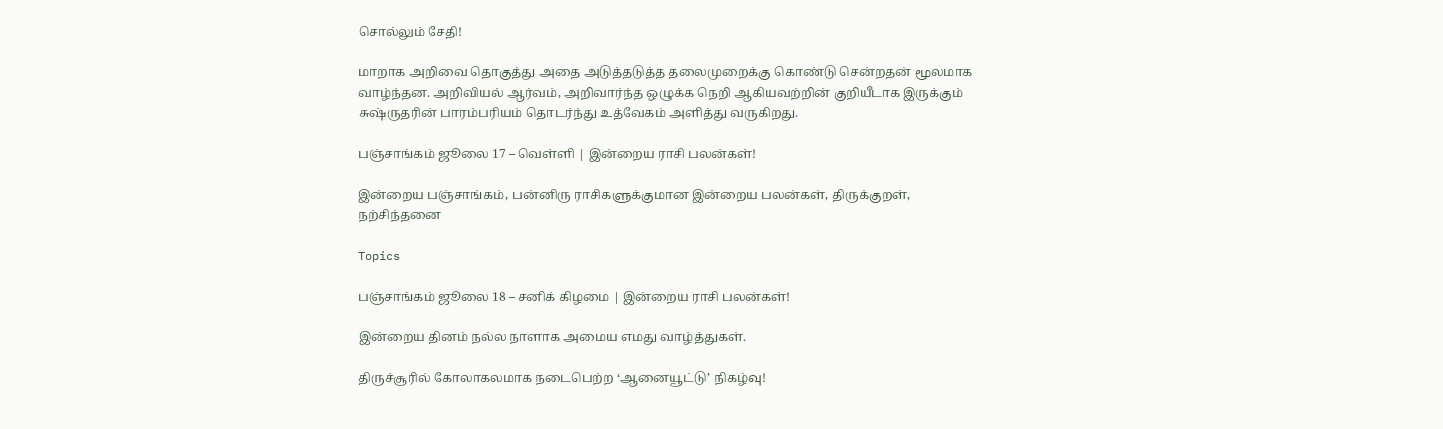சொல்லும் சேதி!

மாறாக அறிவை தொகுத்து அதை அடுத்தடுத்த தலைமுறைக்கு கொண்டு சென்றதன் மூலமாக வாழ்ந்தன. அறிவியல் ஆர்வம், அறிவார்ந்த ஒழுக்க நெறி ஆகியவற்றின் குறியீடாக இருக்கும் சுஷ்ருதரின் பாரம்பரியம் தொடர்ந்து உத்வேகம் அளித்து வருகிறது.

பஞ்சாங்கம் ஜூலை 17 – வெள்ளி | இன்றைய ராசி பலன்கள்!

இன்றைய பஞ்சாங்கம், பன்னிரு ராசிகளுக்குமான இன்றைய பலன்கள், திருக்குறள், நற்சிந்தனை

Topics

பஞ்சாங்கம் ஜூலை 18 – சனிக் கிழமை | இன்றைய ராசி பலன்கள்!

இன்றைய தினம் நல்ல நாளாக அமைய எமது வாழ்த்துகள்.

திருச்சூரில் கோலாகலமாக நடைபெற்ற ‘ஆனையூட்டு’ நிகழ்வு!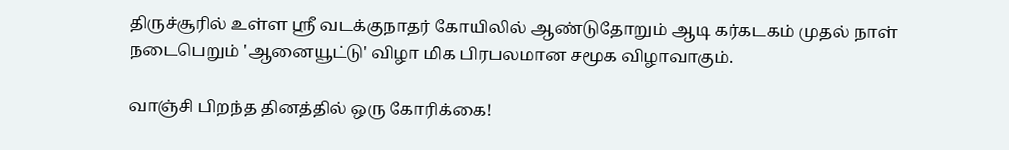திருச்சூரில் உள்ள ஸ்ரீ வடக்குநாதர் கோயிலில் ஆண்டுதோறும் ஆடி கர்கடகம் முதல் நாள் நடைபெறும் 'ஆனையூட்டு' விழா மிக பிரபலமான சமூக விழாவாகும்.

வாஞ்சி பிறந்த தினத்தில் ஒரு கோரிக்கை!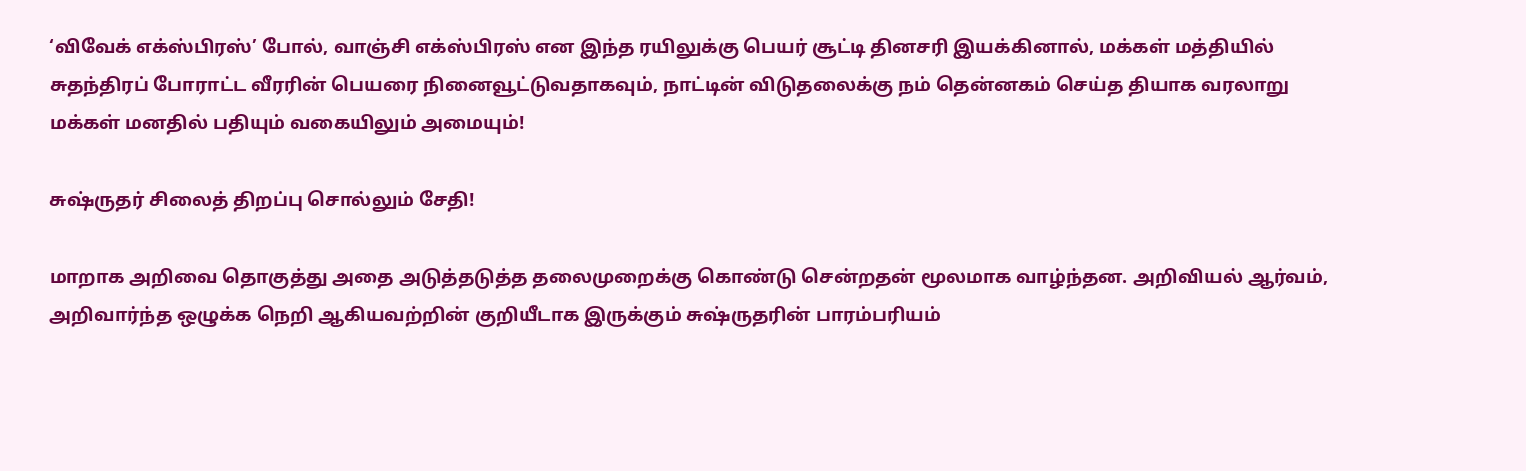‘விவேக் எக்ஸ்பிரஸ்’ போல், வாஞ்சி எக்ஸ்பிரஸ் என இந்த ரயிலுக்கு பெயர் சூட்டி தினசரி இயக்கினால், மக்கள் மத்தியில் சுதந்திரப் போராட்ட வீரரின் பெயரை நினைவூட்டுவதாகவும், நாட்டின் விடுதலைக்கு நம் தென்னகம் செய்த தியாக வரலாறு மக்கள் மனதில் பதியும் வகையிலும் அமையும்!

சுஷ்ருதர் சிலைத் திறப்பு சொல்லும் சேதி!

மாறாக அறிவை தொகுத்து அதை அடுத்தடுத்த தலைமுறைக்கு கொண்டு சென்றதன் மூலமாக வாழ்ந்தன. அறிவியல் ஆர்வம், அறிவார்ந்த ஒழுக்க நெறி ஆகியவற்றின் குறியீடாக இருக்கும் சுஷ்ருதரின் பாரம்பரியம்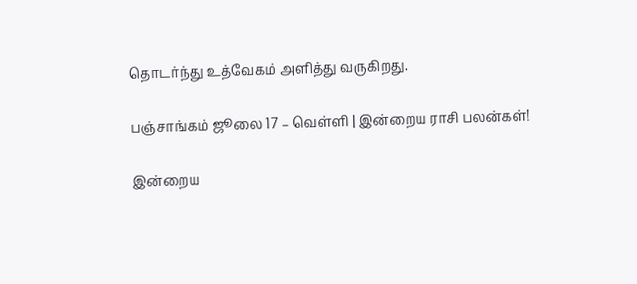தொடர்ந்து உத்வேகம் அளித்து வருகிறது.

பஞ்சாங்கம் ஜூலை 17 – வெள்ளி | இன்றைய ராசி பலன்கள்!

இன்றைய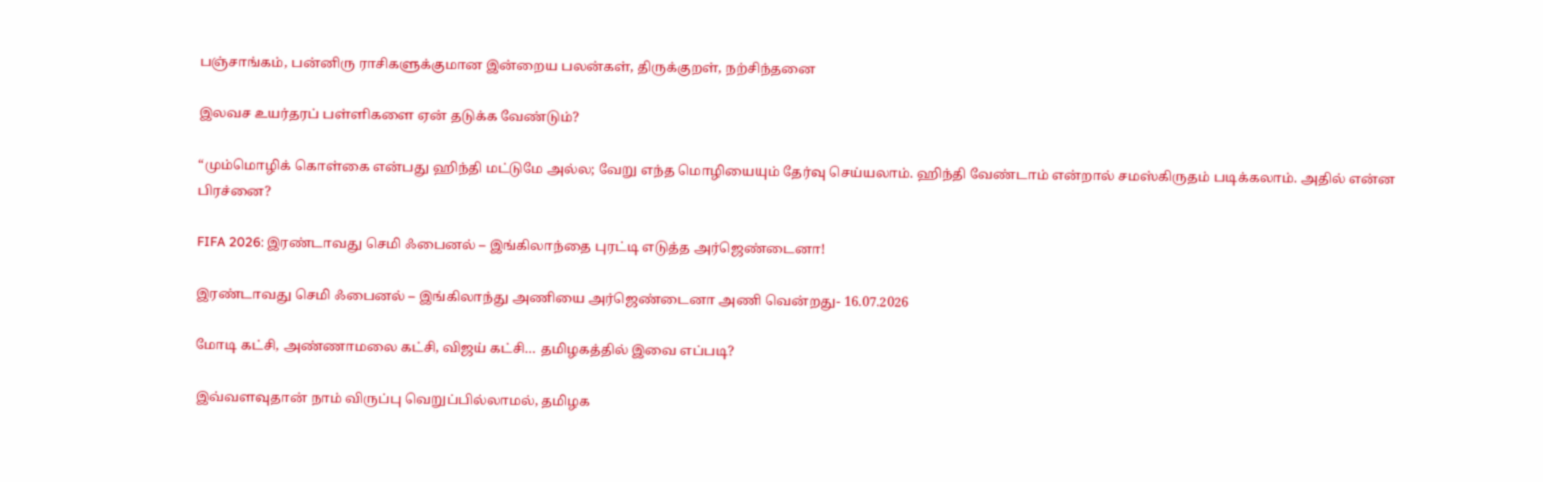பஞ்சாங்கம், பன்னிரு ராசிகளுக்குமான இன்றைய பலன்கள், திருக்குறள், நற்சிந்தனை

இலவச உயர்தரப் பள்ளிகளை ஏன் தடுக்க வேண்டும்?

“மும்மொழிக் கொள்கை என்பது ஹிந்தி மட்டுமே அல்ல; வேறு எந்த மொழியையும் தேர்வு செய்யலாம். ஹிந்தி வேண்டாம் என்றால் சமஸ்கிருதம் படிக்கலாம். அதில் என்ன பிரச்னை?

FIFA 2026: இரண்டாவது செமி ஃபைனல் – இங்கிலாந்தை புரட்டி எடுத்த அர்ஜெண்டைனா!

இரண்டாவது செமி ஃபைனல் – இங்கிலாந்து அணியை அர்ஜெண்டைனா அணி வென்றது- 16.07.2026

மோடி கட்சி, அண்ணாமலை கட்சி, விஜய் கட்சி… தமிழகத்தில் இவை எப்படி?

இவ்வளவுதான் நாம் விருப்பு வெறுப்பில்லாமல், தமிழக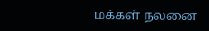மக்கள் நலனை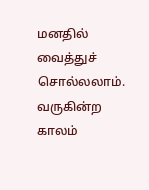மனதில் வைத்துச் சொல்லலாம். வருகின்ற காலம்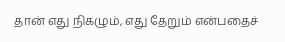தான் எது நிகழும், எது தேறும் என்பதைச்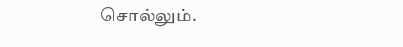சொல்லும்.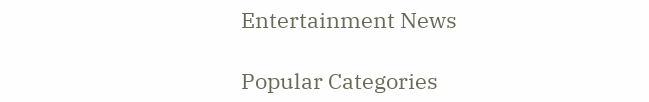Entertainment News

Popular Categories